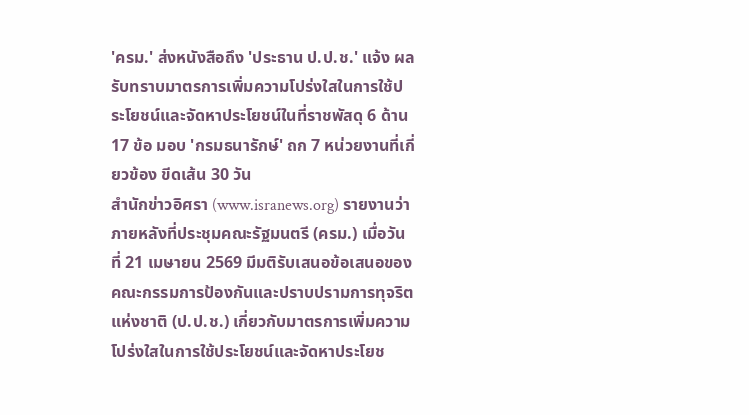'ครม.' ส่งหนังสือถึง 'ประธาน ป.ป.ช.' แจ้ง ผลรับทราบมาตรการเพิ่มความโปร่งใสในการใช้ประโยชน์และจัดหาประโยชน์ในที่ราชพัสดุ 6 ด้าน 17 ข้อ มอบ 'กรมธนารักษ์' ถก 7 หน่วยงานที่เกี่ยวข้อง ขีดเส้น 30 วัน
สำนักข่าวอิศรา (www.isranews.org) รายงานว่า ภายหลังที่ประชุมคณะรัฐมนตรี (ครม.) เมื่อวันที่ 21 เมษายน 2569 มีมติรับเสนอข้อเสนอของคณะกรรมการป้องกันและปราบปรามการทุจริตแห่งชาติ (ป.ป.ช.) เกี่ยวกับมาตรการเพิ่มความโปร่งใสในการใช้ประโยชน์และจัดหาประโยช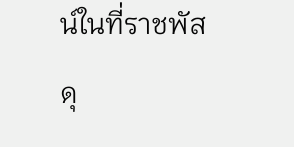น์ในที่ราชพัสดุ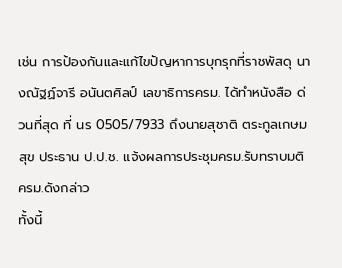เช่น การป้องกันและแก้ไขปัญหาการบุกรุกที่ราชพัสดุ นางณัฐฏ์จารี อนันตศิลป์ เลขาธิการครม. ได้ทำหนังสือ ด่วนที่สุด ที่ นร 0505/7933 ถึงนายสุชาติ ตระกูลเกษมสุข ประธาน ป.ป.ช. แจ้งผลการประชุมครม.รับทราบมติครม.ดังกล่าว
ทั้งนี้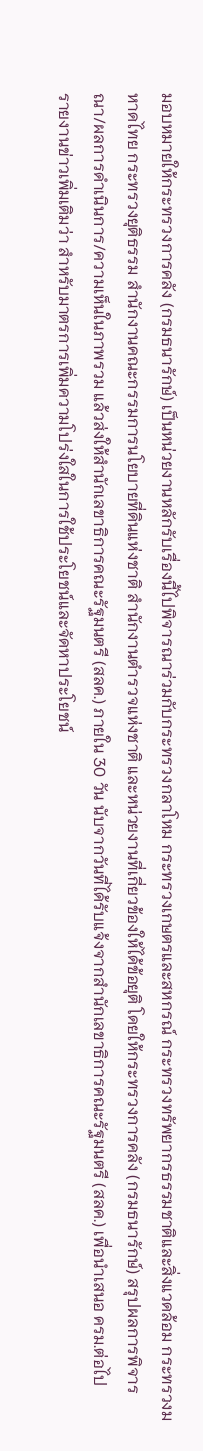มอบหมายให้กระทรวงการคลัง (กรมธนารักษ์) เป็นหน่วยงานหลักรับเรื่องนี้ไปพิจารณาร่วมกับกระทรวงกลาโหม กระทรวงเกษตรและสหกรณ์ กระทรวงทรัพยากรธรรมชาติและสิ่งแวดล้อม กระทรวงมหาดไทย กระทรวงยุติธรรม สำนักงานคณะกรรมการนโยบายที่ดินแห่งชาติ สำนักงานตำรวจแห่งชาติ และหน่วยงานที่เกี่ยวข้องให้ได้ข้อยุติ โดยให้กระทรวงการคลัง (กรมธนารักษ์) สรุปผลการพิจารณา/ผลการดำเนินการ/ความเห็นในภาพรวม แล้วส่งให้สำนักเลขาธิการคณะรัฐมนตรี (สลค.) ภายใน 30 วัน นับจากวันที่ได้รับแจ้งจากสำนักเลขาธิการคณะรัฐมนตรี (สลค.) เพื่อนำเสนอ ครม.ต่อไป
รายงานข่าวเพิ่มเติมว่า สำหรับมาตรการเพิ่มความโปร่งใสในการใช้ประโยชน์และจัดหาประโยชน์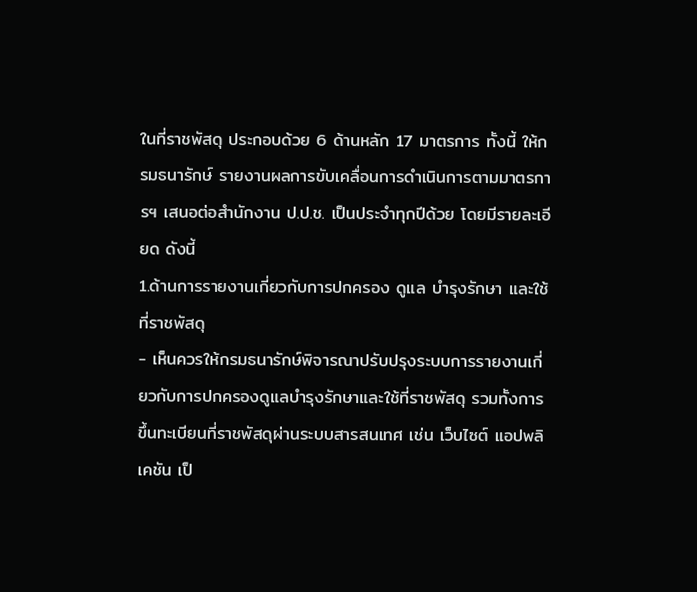ในที่ราชพัสดุ ประกอบด้วย 6 ด้านหลัก 17 มาตรการ ทั้งนี้ ให้กรมธนารักษ์ รายงานผลการขับเคลื่อนการดำเนินการตามมาตรการฯ เสนอต่อสำนักงาน ป.ป.ช. เป็นประจำทุกปีด้วย โดยมีรายละเอียด ดังนี้
1.ด้านการรายงานเกี่ยวกับการปกครอง ดูแล บำรุงรักษา และใช้ที่ราชพัสดุ
- เห็นควรให้กรมธนารักษ์พิจารณาปรับปรุงระบบการรายงานเกี่ยวกับการปกครองดูแลบำรุงรักษาและใช้ที่ราชพัสดุ รวมทั้งการขึ้นทะเบียนที่ราชพัสดุผ่านระบบสารสนเทศ เช่น เว็บไซต์ แอปพลิเคชัน เป็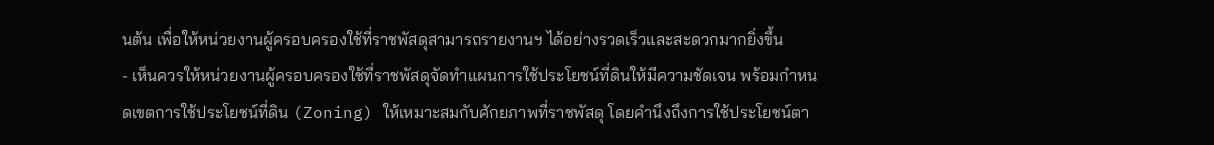นต้น เพื่อให้หน่วยงานผู้ครอบครองใช้ที่ราชพัสดุสามารถรายงานฯ ได้อย่างรวดเร็วและสะดวกมากยิ่งขึ้น
- เห็นควรให้หน่วยงานผู้ครอบครองใช้ที่ราชพัสดุจัดทำแผนการใช้ประโยชน์ที่ดินให้มีความชัดเจน พร้อมกำหนดเขตการใช้ประโยชน์ที่ดิน (Zoning) ให้เหมาะสมกับศักยภาพที่ราชพัสดุ โดยคำนึงถึงการใช้ประโยชน์ตา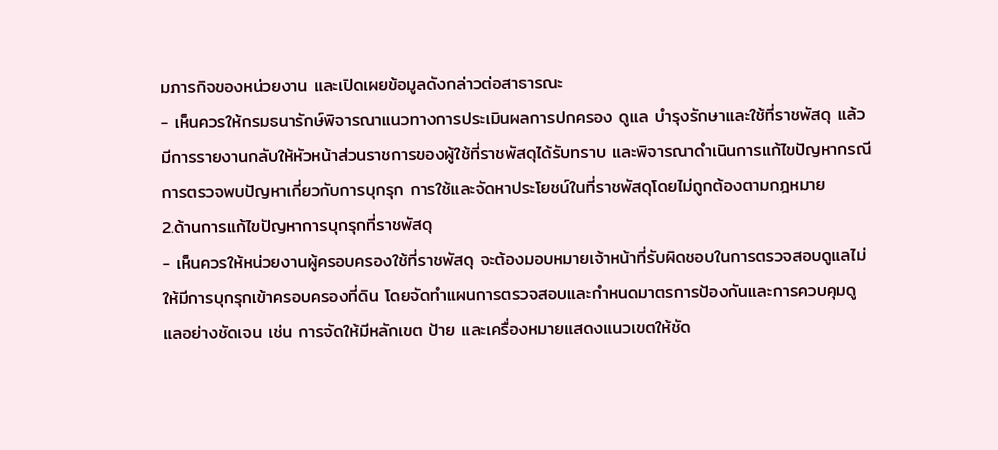มภารกิจของหน่วยงาน และเปิดเผยข้อมูลดังกล่าวต่อสาธารณะ
- เห็นควรให้กรมธนารักษ์พิจารณาแนวทางการประเมินผลการปกครอง ดูแล บำรุงรักษาและใช้ที่ราชพัสดุ แล้วมีการรายงานกลับให้หัวหน้าส่วนราชการของผู้ใช้ที่ราชพัสดุได้รับทราบ และพิจารณาดำเนินการแก้ไขปัญหากรณีการตรวจพบปัญหาเกี่ยวกับการบุกรุก การใช้และจัดหาประโยชน์ในที่ราชพัสดุโดยไม่ถูกต้องตามกฎหมาย
2.ด้านการแก้ไขปัญหาการบุกรุกที่ราชพัสดุ
- เห็นควรให้หน่วยงานผู้ครอบครองใช้ที่ราชพัสดุ จะต้องมอบหมายเจ้าหน้าที่รับผิดชอบในการตรวจสอบดูแลไม่ให้มีการบุกรุกเข้าครอบครองที่ดิน โดยจัดทำแผนการตรวจสอบและกำหนดมาตรการป้องกันและการควบคุมดูแลอย่างชัดเจน เช่น การจัดให้มีหลักเขต ป้าย และเครื่องหมายแสดงแนวเขตให้ชัด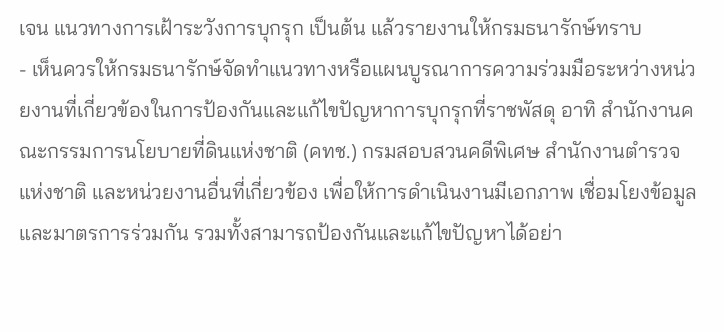เจน แนวทางการเฝ้าระวังการบุกรุก เป็นต้น แล้วรายงานให้กรมธนารักษ์ทราบ
- เห็นควรให้กรมธนารักษ์จัดทำแนวทางหรือแผนบูรณาการความร่วมมือระหว่างหน่วยงานที่เกี่ยวข้องในการป้องกันและแก้ไขปัญหาการบุกรุกที่ราชพัสดุ อาทิ สำนักงานคณะกรรมการนโยบายที่ดินแห่งชาติ (คทช.) กรมสอบสวนคดีพิเศษ สำนักงานตำรวจแห่งชาติ และหน่วยงานอื่นที่เกี่ยวข้อง เพื่อให้การดำเนินงานมีเอกภาพ เชื่อมโยงข้อมูลและมาตรการร่วมกัน รวมทั้งสามารถป้องกันและแก้ไขปัญหาได้อย่า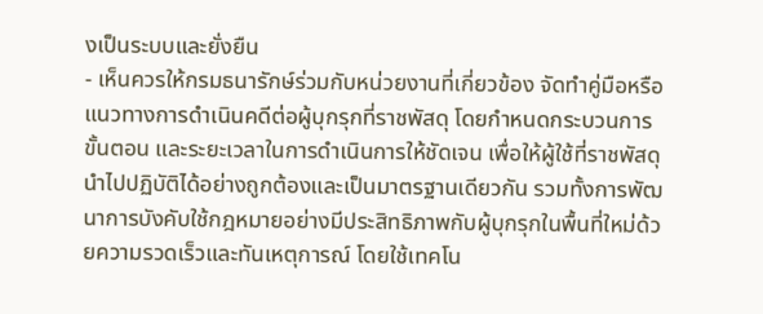งเป็นระบบและยั่งยืน
- เห็นควรให้กรมธนารักษ์ร่วมกับหน่วยงานที่เกี่ยวข้อง จัดทำคู่มือหรือแนวทางการดำเนินคดีต่อผู้บุกรุกที่ราชพัสดุ โดยกำหนดกระบวนการ ขั้นตอน และระยะเวลาในการดำเนินการให้ชัดเจน เพื่อให้ผู้ใช้ที่ราชพัสดุนำไปปฏิบัติได้อย่างถูกต้องและเป็นมาตรฐานเดียวกัน รวมทั้งการพัฒนาการบังคับใช้กฎหมายอย่างมีประสิทธิภาพกับผู้บุกรุกในพื้นที่ใหม่ด้วยความรวดเร็วและทันเหตุการณ์ โดยใช้เทคโน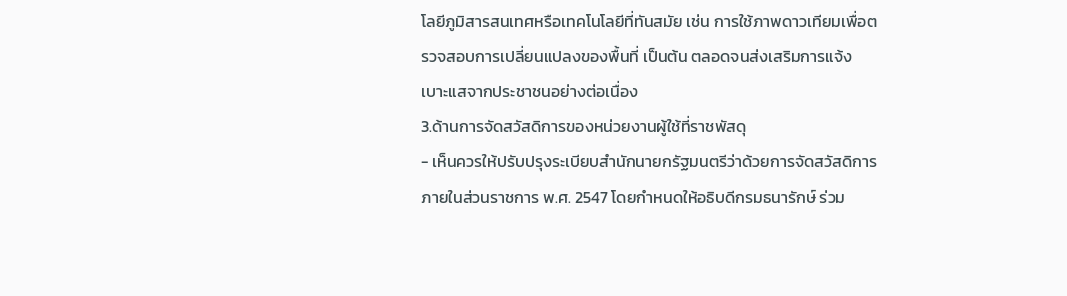โลยีภูมิสารสนเทศหรือเทคโนโลยีที่ทันสมัย เช่น การใช้ภาพดาวเทียมเพื่อตรวจสอบการเปลี่ยนแปลงของพื้นที่ เป็นต้น ตลอดจนส่งเสริมการแจ้งเบาะแสจากประชาชนอย่างต่อเนื่อง
3.ด้านการจัดสวัสดิการของหน่วยงานผู้ใช้ที่ราชพัสดุ
- เห็นควรให้ปรับปรุงระเบียบสำนักนายกรัฐมนตรีว่าด้วยการจัดสวัสดิการภายในส่วนราชการ พ.ศ. 2547 โดยกำหนดให้อธิบดีกรมธนารักษ์ ร่วม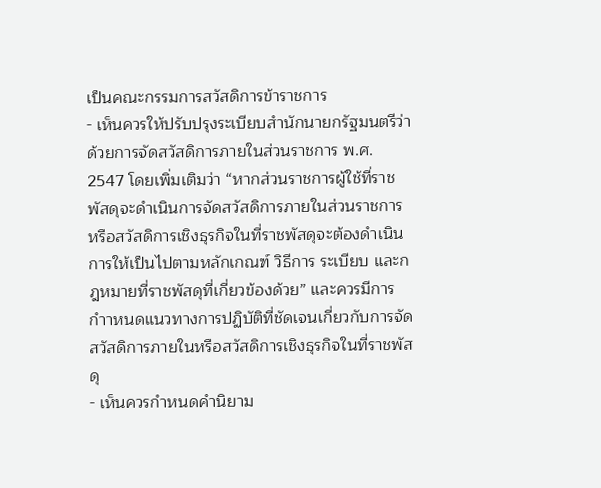เป็นคณะกรรมการสวัสดิการข้าราชการ
- เห็นควรให้ปรับปรุงระเบียบสำนักนายกรัฐมนตรีว่าด้วยการจัดสวัสดิการภายในส่วนราชการ พ.ศ. 2547 โดยเพิ่มเติมว่า “หากส่วนราชการผู้ใช้ที่ราชพัสดุจะดำเนินการจัดสวัสดิการภายในส่วนราชการหรือสวัสดิการเชิงธุรกิจในที่ราชพัสดุจะต้องดำเนินการให้เป็นไปตามหลักเกณฑ์ วิธีการ ระเบียบ และกฎหมายที่ราชพัสดุที่เกี่ยวข้องด้วย” และควรมีการกำาหนดแนวทางการปฏิบัติที่ชัดเจนเกี่ยวกับการจัดสวัสดิการภายในหรือสวัสดิการเชิงธุรกิจในที่ราชพัสดุ
- เห็นควรกำหนดคำนิยาม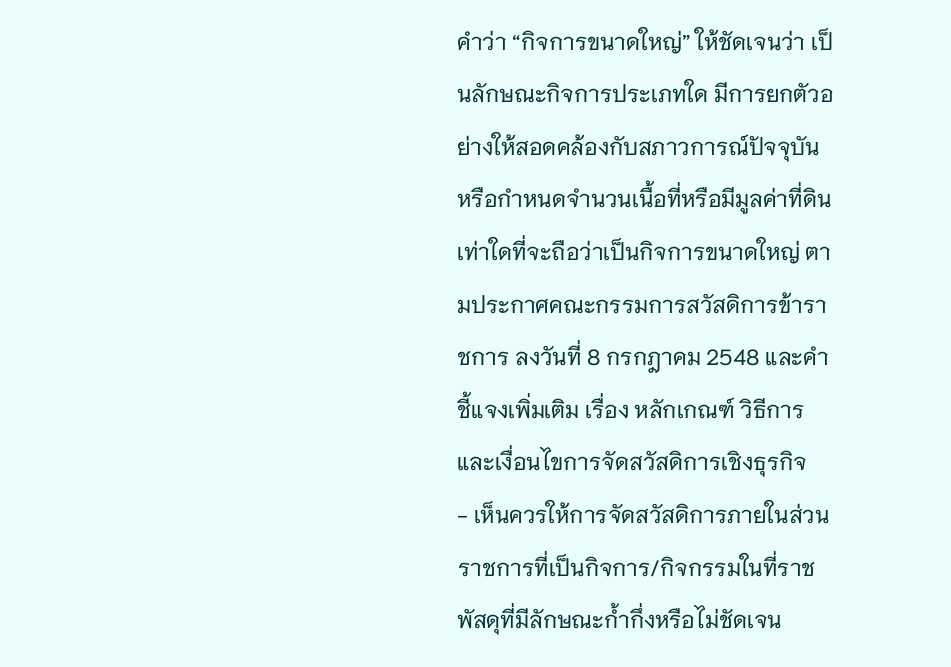คำว่า “กิจการขนาดใหญ่” ให้ชัดเจนว่า เป็นลักษณะกิจการประเภทใด มีการยกตัวอย่างให้สอดคล้องกับสภาวการณ์ปัจจุบัน หรือกำหนดจำนวนเนื้อที่หรือมีมูลค่าที่ดินเท่าใดที่จะถือว่าเป็นกิจการขนาดใหญ่ ตามประกาศคณะกรรมการสวัสดิการข้าราชการ ลงวันที่ 8 กรกฎาคม 2548 และคำชี้แจงเพิ่มเติม เรื่อง หลักเกณฑ์ วิธีการ และเงื่อนไขการจัดสวัสดิการเชิงธุรกิจ
- เห็นควรให้การจัดสวัสดิการภายในส่วนราชการที่เป็นกิจการ/กิจกรรมในที่ราชพัสดุที่มีลักษณะก้ำกึ่งหรือไม่ชัดเจน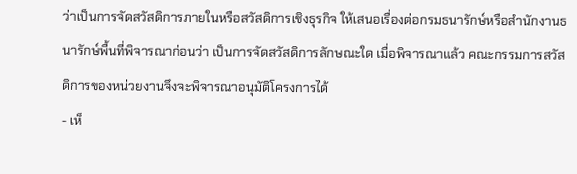ว่าเป็นการจัดสวัสดิการภายในหรือสวัสดิการเชิงธุรกิจ ให้เสนอเรื่องต่อกรมธนารักษ์หรือสำนักงานธนารักษ์พื้นที่พิจารณาก่อนว่า เป็นการจัดสวัสดิการลักษณะใด เมื่อพิจารณาแล้ว คณะกรรมการสวัสดิการของหน่วยงานจึงจะพิจารณาอนุมัติโครงการได้
- เห็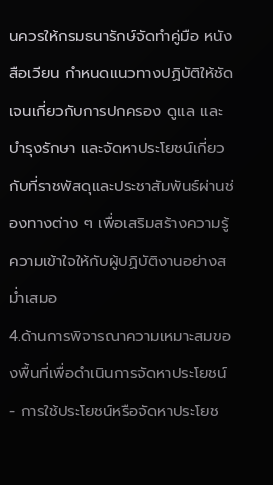นควรให้กรมธนารักษ์จัดทำคู่มือ หนังสือเวียน กำหนดแนวทางปฏิบัติให้ชัดเจนเกี่ยวกับการปกครอง ดูแล และบำรุงรักษา และจัดหาประโยชน์เกี่ยวกับที่ราชพัสดุและประชาสัมพันธ์ผ่านช่องทางต่าง ๆ เพื่อเสริมสร้างความรู้ความเข้าใจให้กับผู้ปฏิบัติงานอย่างสม่ำเสมอ
4.ด้านการพิจารณาความเหมาะสมของพื้นที่เพื่อดำเนินการจัดหาประโยชน์
- การใช้ประโยชน์หรือจัดหาประโยช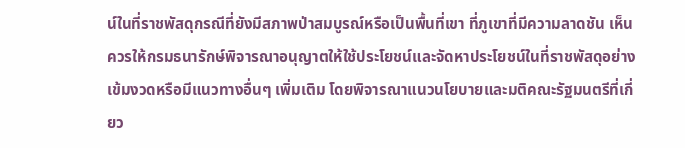น์ในที่ราชพัสดุกรณีที่ยังมีสภาพป่าสมบูรณ์หรือเป็นพื้นที่เขา ที่ภูเขาที่มีความลาดชัน เห็นควรให้กรมธนารักษ์พิจารณาอนุญาตให้ใช้ประโยชน์และจัดหาประโยชน์ในที่ราชพัสดุอย่างเข้มงวดหรือมีแนวทางอื่นๆ เพิ่มเติม โดยพิจารณาแนวนโยบายและมติคณะรัฐมนตรีที่เกี่ยว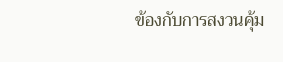ข้องกับการสงวนคุ้ม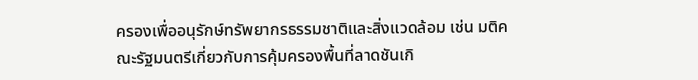ครองเพื่ออนุรักษ์ทรัพยากรธรรมชาติและสิ่งแวดล้อม เช่น มติคณะรัฐมนตรีเกี่ยวกับการคุ้มครองพื้นที่ลาดชันเกิ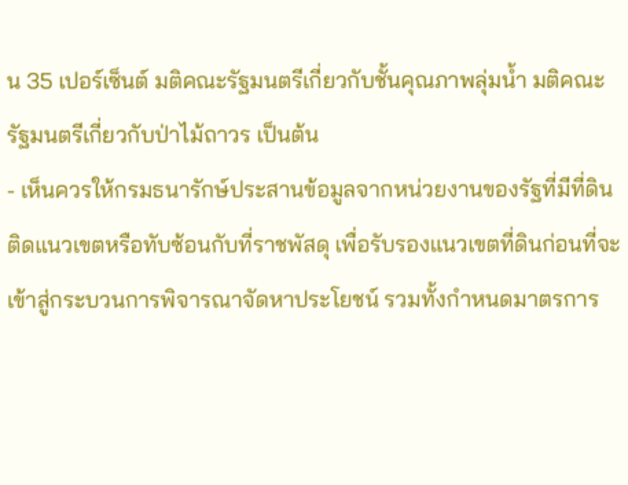น 35 เปอร์เซ็นต์ มติคณะรัฐมนตรีเกี่ยวกับชั้นคุณภาพลุ่มนํ้า มติคณะรัฐมนตรีเกี่ยวกับป่าไม้ถาวร เป็นต้น
- เห็นควรให้กรมธนารักษ์ประสานข้อมูลจากหน่วยงานของรัฐที่มีที่ดินติดแนวเขตหรือทับซ้อนกับที่ราชพัสดุ เพื่อรับรองแนวเขตที่ดินก่อนที่จะเข้าสู่กระบวนการพิจารณาจัดหาประโยชน์ รวมทั้งกำหนดมาตรการ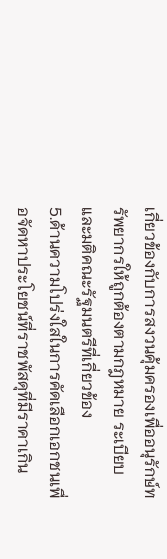เกี่ยวข้องกับการสงวนคุ้มครองเพื่ออนุรักษ์ทรัพยากรให้ถูกต้องตามกฎหมาย ระเบียบ และมติคณะรัฐมนตรีที่เกี่ยวข้อง
5.ด้านความโปร่งใสในการคัดเลือกเอกชนเพื่อจัดหาประโยชน์ที่ราชพัสดุที่มีราคาเกิน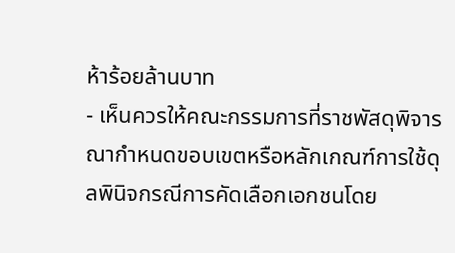ห้าร้อยล้านบาท
- เห็นควรให้คณะกรรมการที่ราชพัสดุพิจารณากำหนดขอบเขตหรือหลักเกณฑ์การใช้ดุลพินิจกรณีการคัดเลือกเอกชนโดย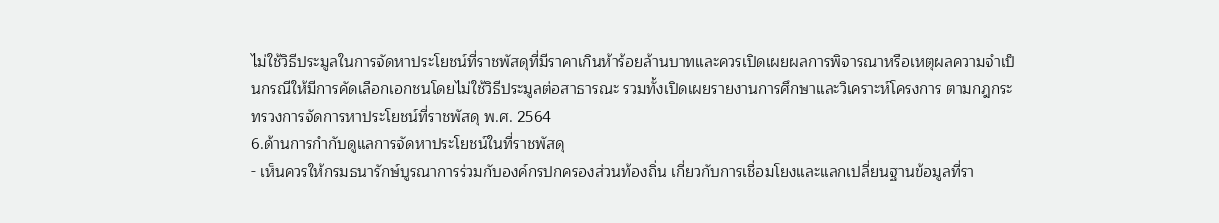ไม่ใช้วิธีประมูลในการจัดหาประโยชน์ที่ราชพัสดุที่มีราคาเกินห้าร้อยล้านบาทและควรเปิดเผยผลการพิจารณาหรือเหตุผลความจำเป็นกรณีให้มีการคัดเลือกเอกชนโดยไม่ใช้วิธีประมูลต่อสาธารณะ รวมทั้งเปิดเผยรายงานการศึกษาและวิเคราะห์โครงการ ตามกฎกระทรวงการจัดการหาประโยชน์ที่ราชพัสดุ พ.ศ. 2564
6.ด้านการกำกับดูแลการจัดหาประโยชน์ในที่ราชพัสดุ
- เห็นควรให้กรมธนารักษ์บูรณาการร่วมกับองค์กรปกครองส่วนท้องถิ่น เกี่ยวกับการเชื่อมโยงและแลกเปลี่ยนฐานข้อมูลที่รา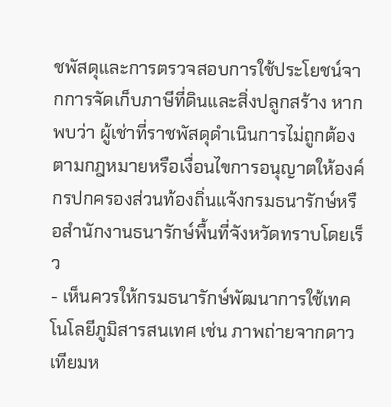ชพัสดุและการตรวจสอบการใช้ประโยชน์จากการจัดเก็บภาษีที่ดินและสิ่งปลูกสร้าง หากพบว่า ผู้เช่าที่ราชพัสดุดำเนินการไม่ถูกต้องตามกฎหมายหรือเงื่อนไขการอนุญาตให้องค์กรปกครองส่วนท้องถิ่นแจ้งกรมธนารักษ์หรือสำนักงานธนารักษ์พื้นที่จังหวัดทราบโดยเร็ว
- เห็นควรให้กรมธนารักษ์พัฒนาการใช้เทคโนโลยีภูมิสารสนเทศ เช่น ภาพถ่ายจากดาวเทียมห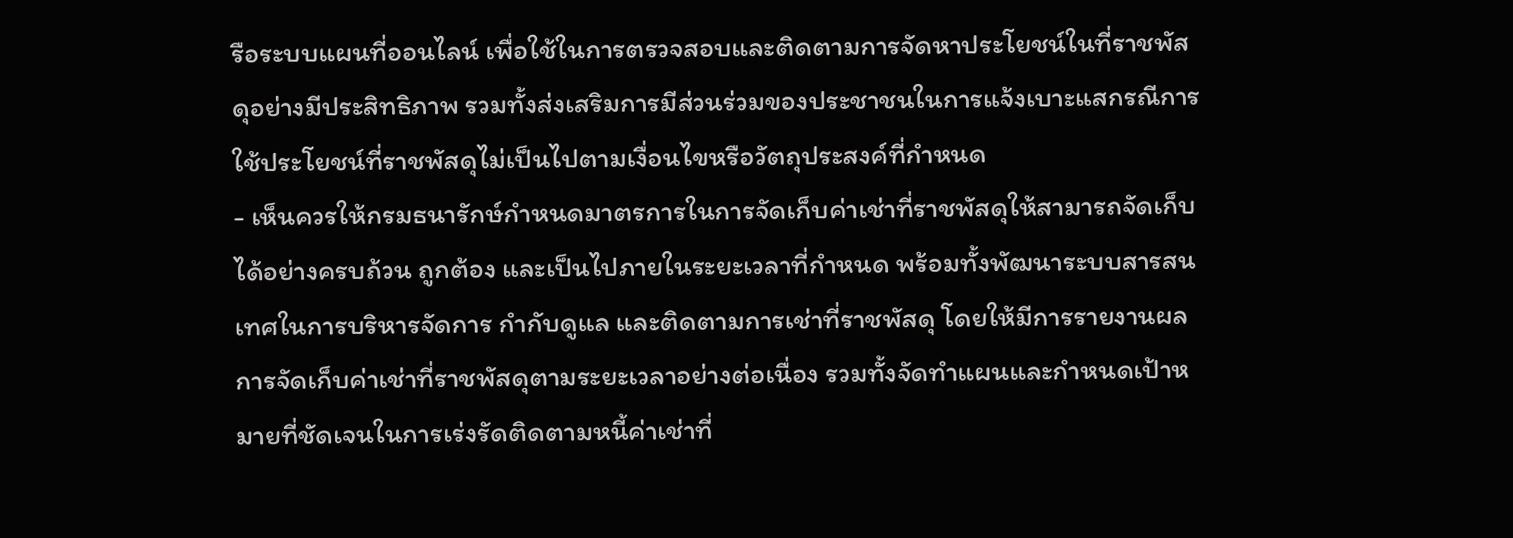รือระบบแผนที่ออนไลน์ เพื่อใช้ในการตรวจสอบและติดตามการจัดหาประโยชน์ในที่ราชพัสดุอย่างมีประสิทธิภาพ รวมทั้งส่งเสริมการมีส่วนร่วมของประชาชนในการแจ้งเบาะแสกรณีการใช้ประโยชน์ที่ราชพัสดุไม่เป็นไปตามเงื่อนไขหรือวัตถุประสงค์ที่กําหนด
- เห็นควรให้กรมธนารักษ์กำหนดมาตรการในการจัดเก็บค่าเช่าที่ราชพัสดุให้สามารถจัดเก็บได้อย่างครบถ้วน ถูกต้อง และเป็นไปภายในระยะเวลาที่กำหนด พร้อมทั้งพัฒนาระบบสารสนเทศในการบริหารจัดการ กำกับดูแล และติดตามการเช่าที่ราชพัสดุ โดยให้มีการรายงานผลการจัดเก็บค่าเช่าที่ราชพัสดุตามระยะเวลาอย่างต่อเนื่อง รวมทั้งจัดทำแผนและกำหนดเป้าหมายที่ชัดเจนในการเร่งรัดติดตามหนี้ค่าเช่าที่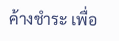ค้างชำระ เพื่อ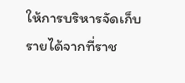ให้การบริหารจัดเก็บรายได้จากที่ราช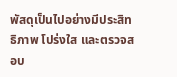พัสดุเป็นไปอย่างมีประสิทธิภาพ โปร่งใส และตรวจสอบ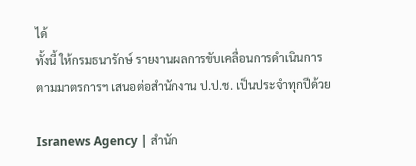ได้
ทั้งนี้ ให้กรมธนารักษ์ รายงานผลการขับเคลื่อนการดำเนินการตามมาตรการฯ เสนอต่อสำนักงาน ป.ป.ช. เป็นประจำทุกปีด้วย

Isranews Agency | สำนัก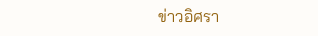ข่าวอิศรา